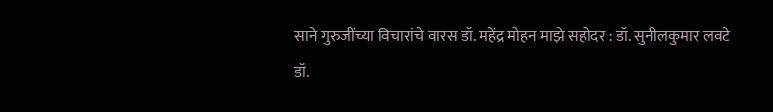साने गुरुजींच्या विचारांचे वारस डॉ. महेंद्र मोहन माझे सहोदर : डॉ. सुनीलकुमार लवटे
डॉ.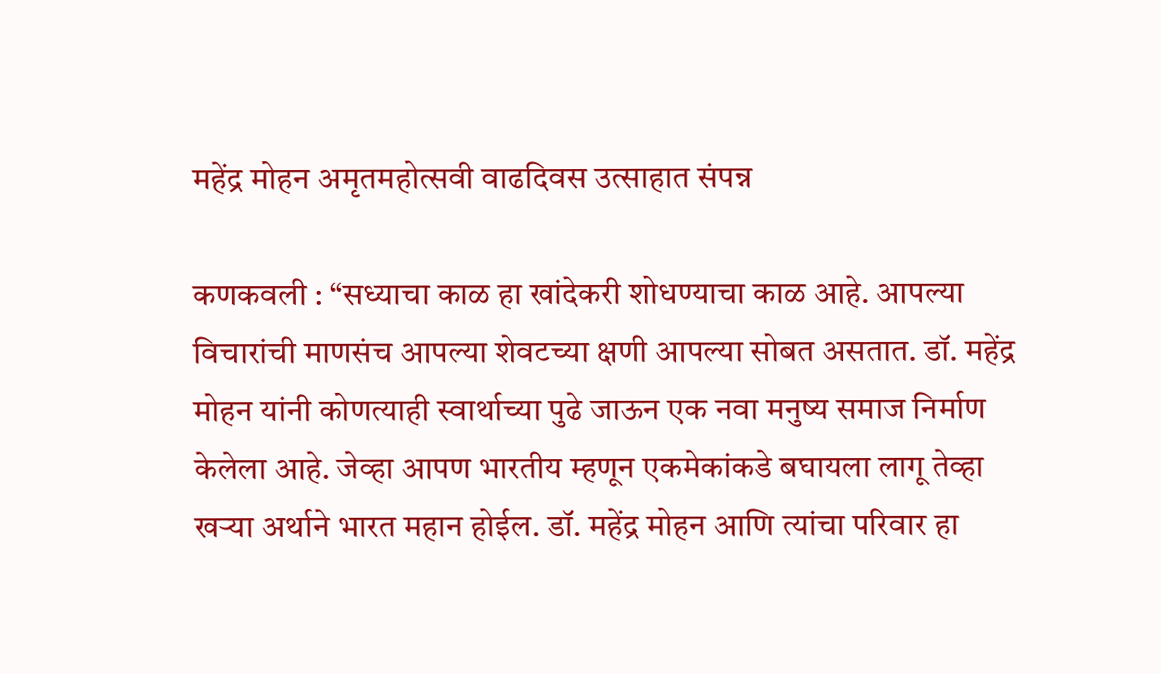महेंद्र मोहन अमृतमहोत्सवी वाढदिवस उत्साहात संपन्न

कणकवली : “सध्याचा काळ हा खांदेकरी शोधण्याचा काळ आहे. आपल्या विचारांची माणसंच आपल्या शेवटच्या क्षणी आपल्या सोबत असतात. डॉ. महेंद्र मोहन यांनी कोणत्याही स्वार्थाच्या पुढे जाऊन एक नवा मनुष्य समाज निर्माण केलेला आहे. जेव्हा आपण भारतीय म्हणून एकमेकांकडे बघायला लागू तेव्हा खऱ्या अर्थाने भारत महान होईल. डॉ. महेंद्र मोहन आणि त्यांचा परिवार हा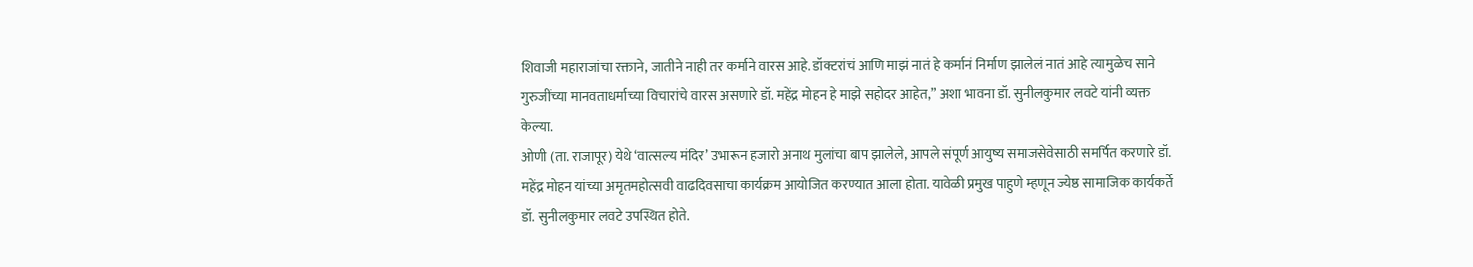शिवाजी महाराजांचा रक्ताने, जातीने नाही तर कर्माने वारस आहे. डॉक्टरांचं आणि माझं नातं हे कर्मानं निर्माण झालेलं नातं आहे त्यामुळेच साने गुरुजींच्या मानवताधर्माच्या विचारांचे वारस असणारे डॉ. महेंद्र मोहन हे माझे सहोदर आहेत,” अशा भावना डॉ. सुनीलकुमार लवटे यांनी व्यक्त केल्या.
ओणी (ता. राजापूर) येथे ‘वात्सल्य मंदिर’ उभारून हजारो अनाथ मुलांचा बाप झालेले, आपले संपूर्ण आयुष्य समाजसेवेसाठी समर्पित करणारे डॉ. महेंद्र मोहन यांच्या अमृतमहोत्सवी वाढदिवसाचा कार्यक्रम आयोजित करण्यात आला होता. यावेळी प्रमुख पाहुणे म्हणून ज्येष्ठ सामाजिक कार्यकर्ते डॉ. सुनीलकुमार लवटे उपस्थित होते.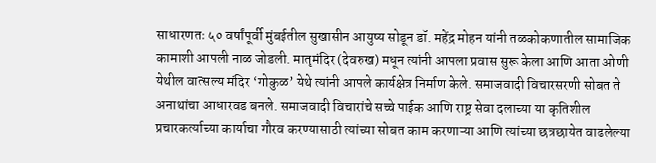साधारणतः ५० वर्षांपूर्वी मुंबईतील सुखासीन आयुष्य सोडून डॉ. महेंद्र मोहन यांनी तळकोकणातील सामाजिक कामाशी आपली नाळ जोडली. मातृमंदिर (देवरुख) मधून त्यांनी आपला प्रवास सुरू केला आणि आता ओणी येथील वात्सल्य मंदिर ‘गोकुळ’ येथे त्यांनी आपले कार्यक्षेत्र निर्माण केले. समाजवादी विचारसरणी सोबत ते अनाथांचा आधारवड बनले. समाजवादी विचारांचे सच्चे पाईक आणि राष्ट्र सेवा दलाच्या या कृतिशील प्रचारकर्त्याच्या कार्याचा गौरव करण्यासाठी त्यांच्या सोबत काम करणाऱ्या आणि त्यांच्या छत्रछायेत वाढलेल्या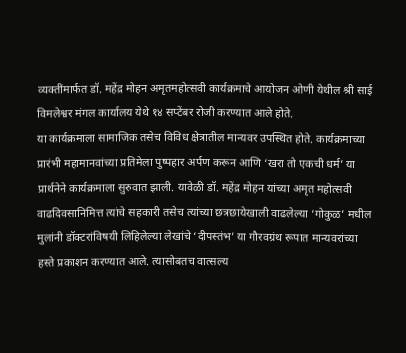व्यक्तींमार्फत डॉ. महेंद्र मोहन अमृतमहोत्सवी कार्यक्रमाचे आयोजन ओणी येथील श्री साई विमलेश्वर मंगल कार्यालय येथे १४ सप्टेंबर रोजी करण्यात आले होते.
या कार्यक्रमाला सामाजिक तसेच विविध क्षेत्रातील मान्यवर उपस्थित होते. कार्यक्रमाच्या प्रारंभी महामानवांच्या प्रतिमेला पुष्पहार अर्पण करून आणि ‘खरा तो एकची धर्म’ या प्रार्थनेने कार्यक्रमाला सुरुवात झाली. यावेळी डॉ. महेंद्र मोहन यांच्या अमृत महोत्सवी वाढदिवसानिमित्त त्यांचे सहकारी तसेच त्यांच्या छत्रछायेखाली वाढलेल्या ‘गोकुळ’ मधील मुलांनी डॉक्टरांविषयी लिहिलेल्या लेखांचे ‘दीपस्तंभ’ या गौरवग्रंथ रूपात मान्यवरांच्या हस्ते प्रकाशन करण्यात आले. त्यासोबतच वात्सल्य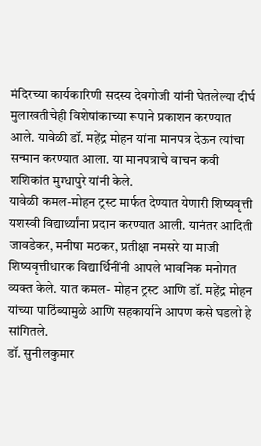मंदिरच्या कार्यकारिणी सदस्य देवगोजी यांनी घेतलेल्या दीर्घ मुलाखतीचेही विशेषांकाच्या रूपाने प्रकाशन करण्यात आले. यावेळी डॉ. महेंद्र मोहन यांना मानपत्र देऊन त्यांचा सन्मान करण्यात आला. या मानपत्राचे वाचन कवी शशिकांत मुग्धापुरे यांनी केले.
यावेळी कमल-मोहन ट्रस्ट मार्फत देण्यात येणारी शिष्यवृत्ती यशस्वी विद्यार्थ्यांना प्रदान करण्यात आली. यानंतर आदिती जावडेकर, मनीषा मठकर, प्रतीक्षा नमसरे या माजी शिष्यवृत्तीधारक विद्यार्थिनींनी आपले भावनिक मनोगत व्यक्त केले. यात कमल- मोहन ट्रस्ट आणि डॉ. महेंद्र मोहन यांच्या पाठिंब्यामुळे आणि सहकार्याने आपण कसे घडलो हे सांगितले.
डॉ. सुनीलकुमार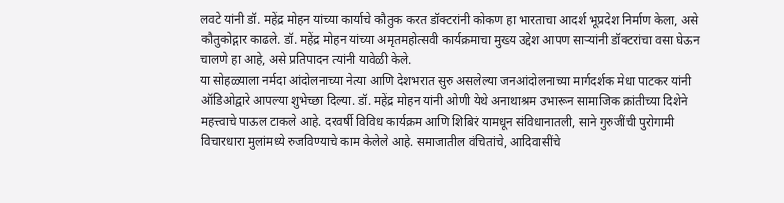लवटे यांनी डॉ. महेंद्र मोहन यांच्या कार्याचे कौतुक करत डॉक्टरांनी कोकण हा भारताचा आदर्श भूप्रदेश निर्माण केला, असे कौतुकोद्गार काढले. डॉ. महेंद्र मोहन यांच्या अमृतमहोत्सवी कार्यक्रमाचा मुख्य उद्देश आपण साऱ्यांनी डॉक्टरांचा वसा घेऊन चालणे हा आहे, असे प्रतिपादन त्यांनी यावेळी केले.
या सोहळ्याला नर्मदा आंदोलनाच्या नेत्या आणि देशभरात सुरु असलेल्या जनआंदोलनाच्या मार्गदर्शक मेधा पाटकर यांनी ऑडिओद्वारे आपल्या शुभेच्छा दिल्या. डॉ. महेंद्र मोहन यांनी ओणी येथे अनाथाश्रम उभारून सामाजिक क्रांतीच्या दिशेने महत्त्वाचे पाऊल टाकले आहे. दरवर्षी विविध कार्यक्रम आणि शिबिरं यामधून संविधानातली, साने गुरुजींची पुरोगामी विचारधारा मुलांमध्ये रुजविण्याचे काम केलेले आहे. समाजातील वंचितांचे, आदिवासींचे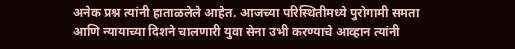अनेक प्रश्न त्यांनी हाताळलेले आहेत. आजच्या परिस्थितीमध्ये पुरोगामी समता आणि न्यायाच्या दिशने चालणारी युवा सेना उभी करण्याचे आव्हान त्यांनी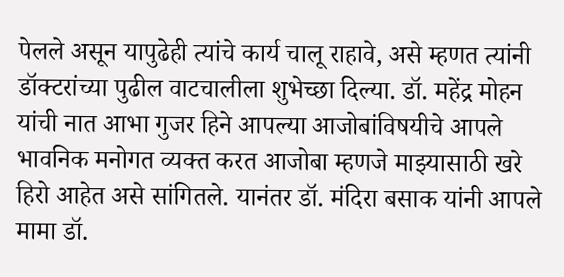पेलले असून यापुढेही त्यांचे कार्य चालू राहावे, असे म्हणत त्यांनी डॉक्टरांच्या पुढील वाटचालीला शुभेच्छा दिल्या. डॉ. महेंद्र मोहन यांची नात आभा गुजर हिने आपल्या आजोबांविषयीचे आपले भावनिक मनोगत व्यक्त करत आजोबा म्हणजे माझ्यासाठी खरे हिरो आहेत असे सांगितले. यानंतर डॉ. मंदिरा बसाक यांनी आपले मामा डॉ.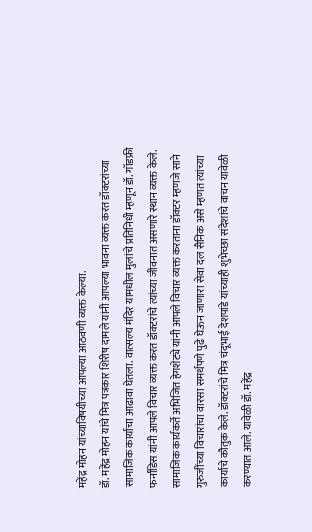महेंद्र मोहन यांच्याविषयीच्या आपल्या आठवणी व्यक्त केल्या.
डॉ. महेंद्र मोहन यांचे मित्र पत्रकार शिरीष दामले यांनी आपल्या भावना व्यक्त करत डॉक्टरांच्या सामाजिक कार्याचा आढावा घेतला. वात्सल्य मंदिर यामधील मुलांचे प्रतिनिधी म्हणून डॉ. गॉडफ्री फर्नांडिस यांनी आपले विचार व्यक्त करत डॉक्टरांचे त्यांच्या जीवनात असणारे स्थान व्यक्त केले. सामाजिक कार्यकर्ते अभिजित हेगशेट्ये यांनी आपले विचार व्यक्त करताना डॉक्टर म्हणजे साने गुरुजींच्या विचारांचा वारसा समर्थपणे पुढे घेऊन जाणारा सेवा दल सैनिक असे म्हणत त्यांच्या कार्याचे कौतुक केले. डॉक्टरांचे मित्र चंदूभाई देशपांडे यांच्याही शुभेच्छा संदेशांचे वाचन यावेळी करण्यात आले. यावेळी डॉ. महेंद्र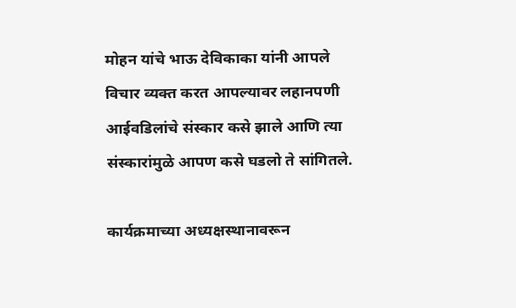मोहन यांचे भाऊ देविकाका यांनी आपले विचार व्यक्त करत आपल्यावर लहानपणी आईवडिलांचे संस्कार कसे झाले आणि त्या संस्कारांमुळे आपण कसे घडलो ते सांगितले.

कार्यक्रमाच्या अध्यक्षस्थानावरून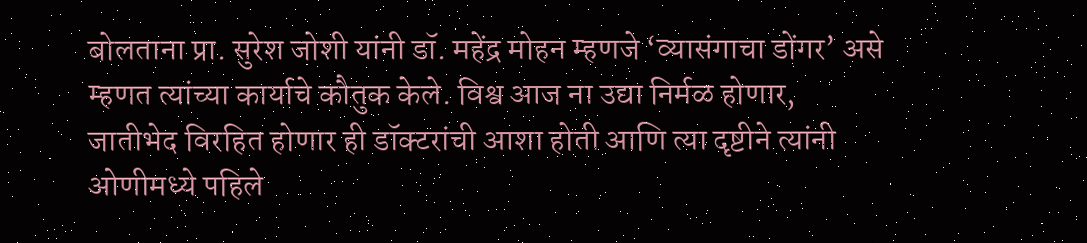बोलताना प्रा. सुरेश जोशी यांनी डॉ. महेंद्र मोहन म्हणजे ‘व्यासंगाचा डोंगर’ असे म्हणत त्यांच्या कार्याचे कौतुक केले. विश्व आज ना उद्या निर्मळ होणार, जातीभेद विरहित होणार ही डॉक्टरांची आशा होती आणि त्या दृष्टीने त्यांनी ओणीमध्ये पहिले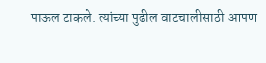पाऊल टाकले. त्यांच्या पुढील वाटचालीसाठी आपण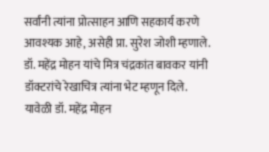सर्वांनी त्यांना प्रोत्साहन आणि सहकार्य करणे आवश्यक आहे, असेही प्रा. सुरेश जोशी म्हणाले. डॉ. महेंद्र मोहन यांचे मित्र चंद्रकांत बावकर यांनी डॉक्टरांचे रेखाचित्र त्यांना भेट म्हणून दिले.
यावेळी डॉ. महेंद्र मोहन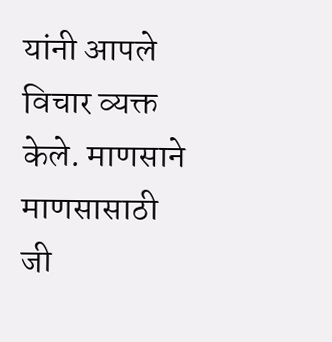यांनी आपले विचार व्यक्त केले. माणसाने माणसासाठी जी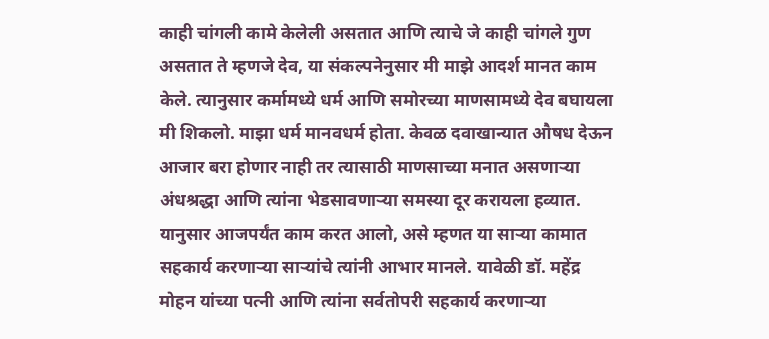काही चांगली कामे केलेली असतात आणि त्याचे जे काही चांगले गुण असतात ते म्हणजे देव, या संकल्पनेनुसार मी माझे आदर्श मानत काम केले. त्यानुसार कर्मामध्ये धर्म आणि समोरच्या माणसामध्ये देव बघायला मी शिकलो. माझा धर्म मानवधर्म होता. केवळ दवाखान्यात औषध देऊन आजार बरा होणार नाही तर त्यासाठी माणसाच्या मनात असणाऱ्या अंधश्रद्धा आणि त्यांना भेडसावणाऱ्या समस्या दूर करायला हव्यात. यानुसार आजपर्यंत काम करत आलो, असे म्हणत या साऱ्या कामात सहकार्य करणाऱ्या साऱ्यांचे त्यांनी आभार मानले. यावेळी डॉ. महेंद्र मोहन यांच्या पत्नी आणि त्यांना सर्वतोपरी सहकार्य करणाऱ्या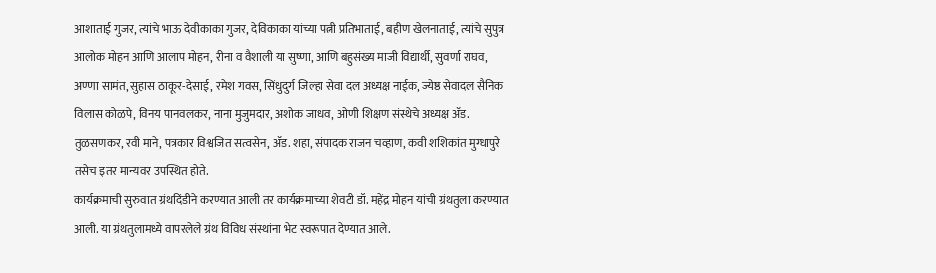आशाताई गुजर, त्यांचे भाऊ देवीकाका गुजर, देविकाका यांच्या पत्नी प्रतिभाताई, बहीण खेलनाताई, त्यांचे सुपुत्र आलोक मोहन आणि आलाप मोहन, रीना व वैशाली या सुष्णा, आणि बहुसंख्य माजी विद्यार्थी, सुवर्णा राघव, अण्णा सामंत, सुहास ठाकूर-देसाई, रमेश गवस, सिंधुदुर्ग जिल्हा सेवा दल अध्यक्ष नाईक, ज्येष्ठ सेवादल सैनिक विलास कोळपे, विनय पानवलकर, नाना मुजुमदार, अशोक जाधव, ओणी शिक्षण संस्थेचे अध्यक्ष ॲड. तुळसणकर, रवी माने, पत्रकार विश्वजित सत्वसेन, ॲड. शहा, संपादक राजन चव्हाण, कवी शशिकांत मुग्धापुरे तसेच इतर मान्यवर उपस्थित होते.
कार्यक्रमाची सुरुवात ग्रंथदिंडीने करण्यात आली तर कार्यक्रमाच्या शेवटी डॉ. महेंद्र मोहन यांची ग्रंथतुला करण्यात आली. या ग्रंथतुलामध्ये वापरलेले ग्रंथ विविध संस्थांना भेट स्वरूपात देण्यात आले.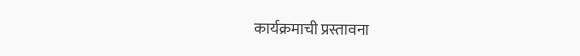कार्यक्रमाची प्रस्तावना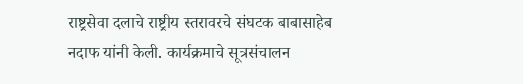राष्ट्रसेवा दलाचे राष्ट्रीय स्तरावरचे संघटक बाबासाहेब नदाफ यांनी केली. कार्यक्रमाचे सूत्रसंचालन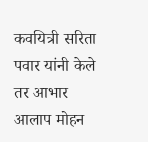कवयित्री सरिता पवार यांनी केले तर आभार आलाप मोहन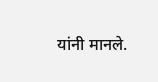यांनी मानले.